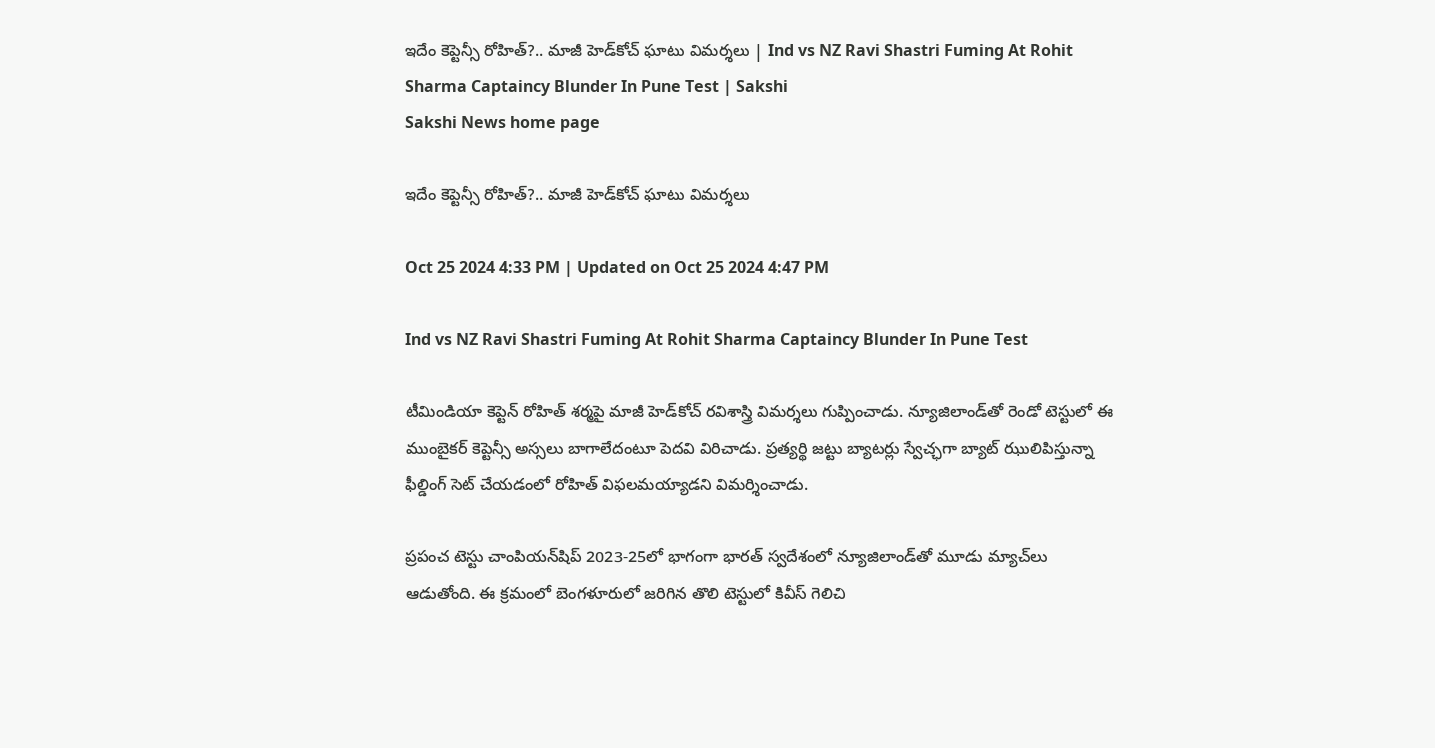ఇదేం కెప్టెన్సీ రోహిత్‌?.. మాజీ హెడ్‌కోచ్‌ ఘాటు విమర్శలు | Ind vs NZ Ravi Shastri Fuming At Rohit Sharma Captaincy Blunder In Pune Test | Sakshi
Sakshi News home page

ఇదేం కెప్టెన్సీ రోహిత్‌?.. మాజీ హెడ్‌కోచ్‌ ఘాటు విమర్శలు

Oct 25 2024 4:33 PM | Updated on Oct 25 2024 4:47 PM

Ind vs NZ Ravi Shastri Fuming At Rohit Sharma Captaincy Blunder In Pune Test

టీమిండియా కెప్టెన్‌ రోహిత్‌ శర్మపై మాజీ హెడ్‌కోచ్‌ రవిశాస్త్రి విమర్శలు గుప్పించాడు. న్యూజిలాండ్‌తో రెండో టెస్టులో ఈ ముంబైకర్‌ కెప్టెన్సీ అస్సలు బాగాలేదంటూ పెదవి విరిచాడు. ప్రత్యర్థి జట్టు బ్యాటర్లు స్వేచ్ఛగా బ్యాట్‌ ఝులిపిస్తున్నా ఫీల్డింగ్‌ సెట్‌ చేయడంలో రోహిత్‌ విఫలమయ్యాడని విమర్శించాడు.

ప్రపంచ టెస్టు చాంపియన్‌షిప్‌ 2023-25లో భాగంగా భారత్‌ స్వదేశంలో న్యూజిలాండ్‌తో మూడు మ్యాచ్‌లు ఆడుతోంది. ఈ క్రమంలో బెంగళూరులో జరిగిన తొలి టెస్టులో కివీస్‌ గెలిచి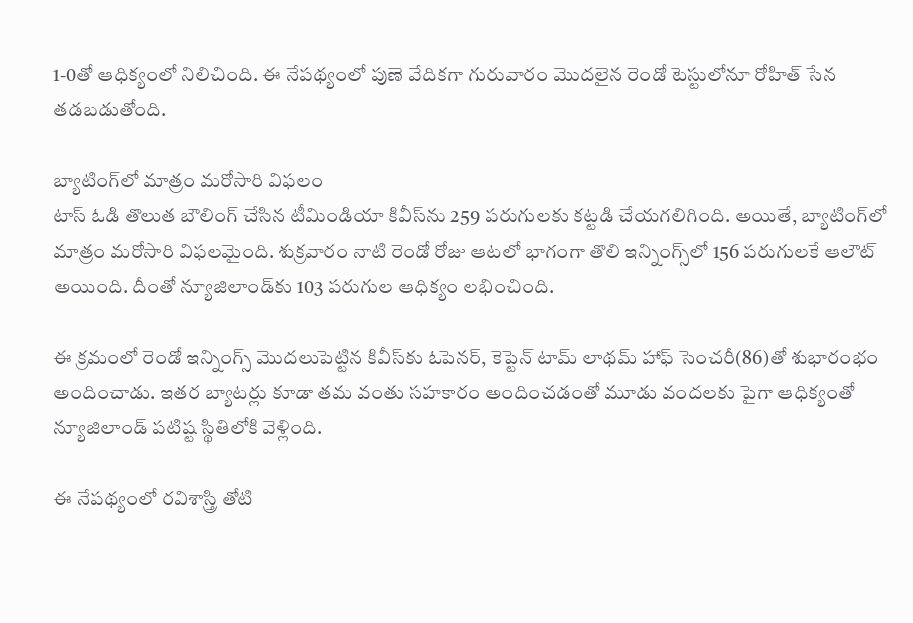1-0తో ఆధిక్యంలో నిలిచింది. ఈ నేపథ్యంలో పుణె వేదికగా గురువారం మొదలైన రెండో టెస్టులోనూ రోహిత్‌ సేన తడబడుతోంది.

బ్యాటింగ్‌లో మాత్రం మరోసారి విఫలం
టాస్‌ ఓడి తొలుత బౌలింగ్‌ చేసిన టీమిండియా కివీస్‌ను 259 పరుగులకు కట్టడి చేయగలిగింది. అయితే, బ్యాటింగ్‌లో మాత్రం మరోసారి విఫలమైంది. శుక్రవారం నాటి రెండో రోజు ఆటలో భాగంగా తొలి ఇన్నింగ్స్‌లో 156 పరుగులకే ఆలౌట్‌ అయింది. దీంతో న్యూజిలాండ్‌కు 103 పరుగుల ఆధిక్యం లభించింది.

ఈ క్రమంలో రెండో ఇన్నింగ్స్‌ మొదలుపెట్టిన కివీస్‌కు ఓపెనర్‌, కెప్టెన్‌ టామ్‌ లాథమ్‌ హాఫ్‌ సెంచరీ(86)తో శుభారంభం అందించాడు. ఇతర బ్యాటర్లు కూడా తమ వంతు సహకారం అందించడంతో మూడు వందలకు పైగా ఆధిక్యంతో న్యూజిలాండ్‌ పటిష్ట స్థితిలోకి వెళ్లింది.

ఈ నేపథ్యంలో రవిశాస్త్రి తోటి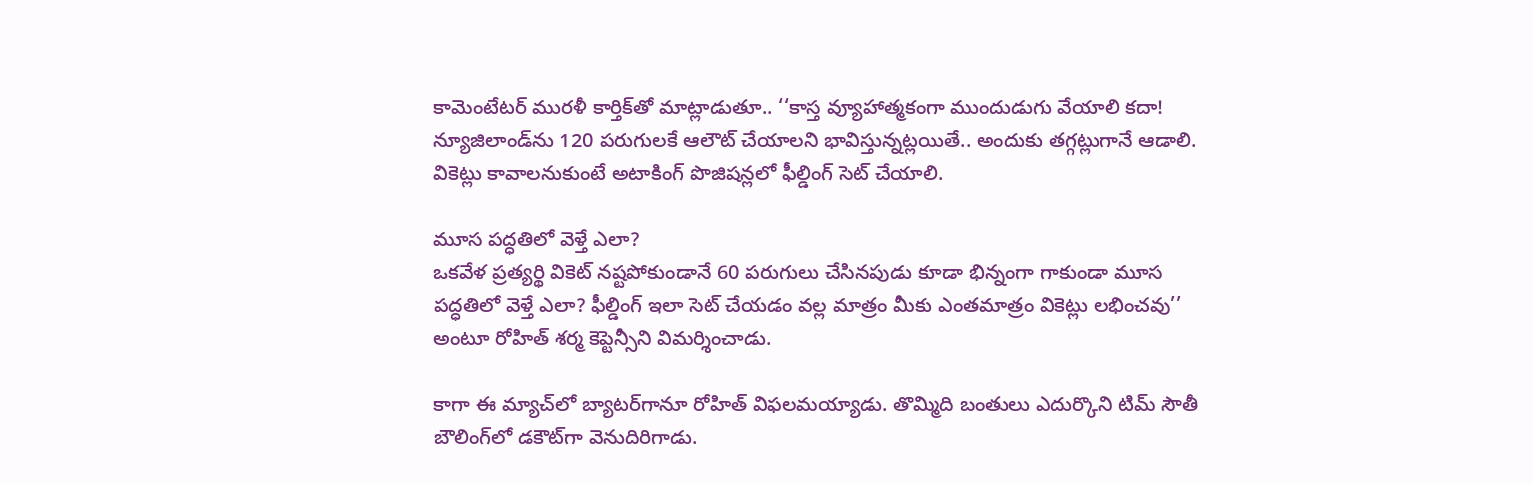కామెంటేటర్‌ మురళీ కార్తిక్‌తో మాట్లాడుతూ.. ‘‘కాస్త వ్యూహాత్మకంగా ముందుడుగు వేయాలి కదా! న్యూజిలాండ్‌ను 120 పరుగులకే ఆలౌట్‌ చేయాలని భావిస్తున్నట్లయితే.. అందుకు తగ్గట్లుగానే ఆడాలి. వికెట్లు కావాలనుకుంటే అటాకింగ్‌ పొజిషన్లలో ఫీల్డింగ్‌ సెట్‌ చేయాలి.

మూస పద్ధతిలో వెళ్తే ఎలా?
ఒకవేళ ప్రత్యర్థి వికెట్‌ నష్టపోకుండానే 60 పరుగులు చేసినపుడు కూడా భిన్నంగా గాకుండా మూస పద్ధతిలో వెళ్తే ఎలా? ఫీల్డింగ్‌ ఇలా సెట్‌ చేయడం వల్ల మాత్రం మీకు ఎంతమాత్రం వికెట్లు లభించవు’’ అంటూ రోహిత్‌ శర్మ కెప్టెన్సీని విమర్శించాడు.

కాగా ఈ మ్యాచ్‌లో బ్యాటర్‌గానూ రోహిత్‌ విఫలమయ్యాడు. తొమ్మిది బంతులు ఎదుర్కొని టిమ్‌ సౌతీ బౌలింగ్‌లో డకౌట్‌గా వెనుదిరిగాడు.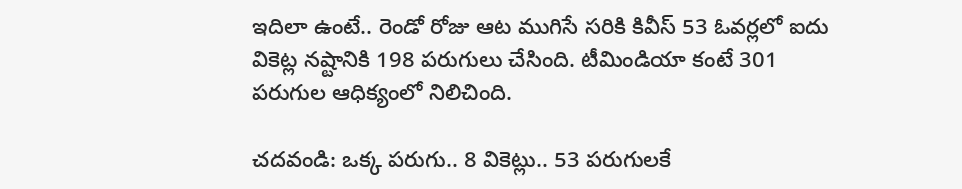ఇదిలా ఉంటే.. రెండో రోజు ఆట ముగిసే సరికి కివీస్‌ 53 ఓవర్లలో ఐదు వికెట్ల నష్టానికి 198 పరుగులు చేసింది. టీమిండియా కంటే 301 పరుగుల ఆధిక్యంలో నిలిచింది.

చదవండి: ఒక్క పరుగు.. 8 వికెట్లు.. 53 పరుగులకే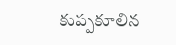కుప్పకూలిన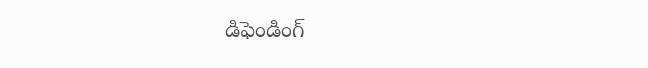డిఫెండింగ్‌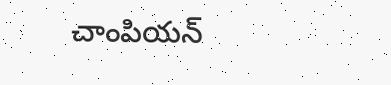చాంపియన్‌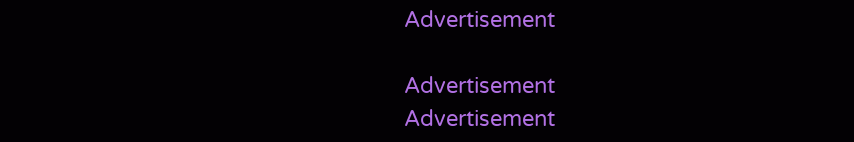Advertisement

Advertisement
Advertisement